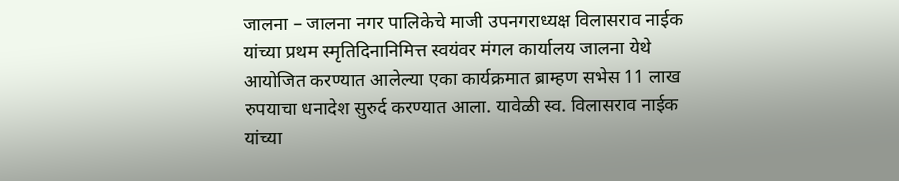जालना – जालना नगर पालिकेचे माजी उपनगराध्यक्ष विलासराव नाईक यांच्या प्रथम स्मृतिदिनानिमित्त स्वयंवर मंगल कार्यालय जालना येथे आयोजित करण्यात आलेल्या एका कार्यक्रमात ब्राम्हण सभेस 11 लाख रुपयाचा धनादेश सुरुर्द करण्यात आला. यावेळी स्व. विलासराव नाईक यांच्या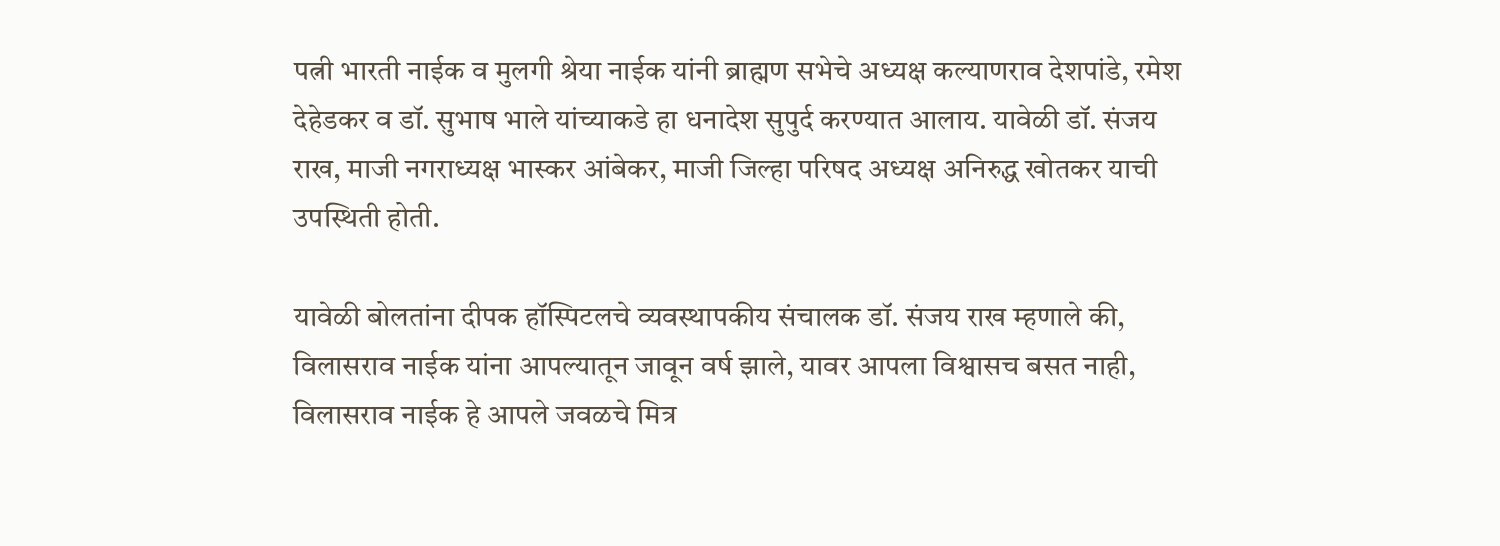पत्नी भारती नाईक व मुलगी श्रेया नाईक यांनी ब्राह्मण सभेचे अध्यक्ष कल्याणराव देशपांडे, रमेश देहेडकर व डॉ. सुभाष भाले यांच्याकडे हा धनादेश सुपुर्द करण्यात आलाय. यावेळी डॉ. संजय राख, माजी नगराध्यक्ष भास्कर आंबेकर, माजी जिल्हा परिषद अध्यक्ष अनिरुद्ध खोतकर याची उपस्थिती होती.

यावेळी बोलतांना दीपक हॉस्पिटलचे व्यवस्थापकीय संचालक डॉ. संजय राख म्हणाले की, विलासराव नाईक यांना आपल्यातून जावून वर्ष झाले, यावर आपला विश्वासच बसत नाही, विलासराव नाईक हे आपले जवळचे मित्र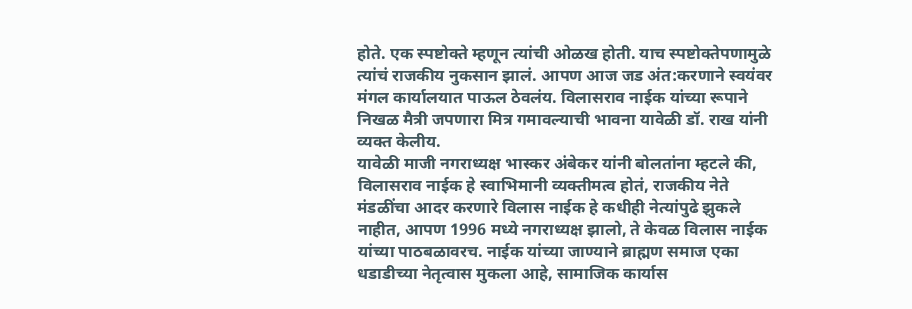होते. एक स्पष्टोक्ते म्हणून त्यांची ओळख होती. याच स्पष्टोक्तेपणामुळे त्यांचं राजकीय नुकसान झालं. आपण आज जड अंत:करणाने स्वयंवर मंगल कार्यालयात पाऊल ठेवलंय. विलासराव नाईक यांच्या रूपाने निखळ मैत्री जपणारा मित्र गमावल्याची भावना यावेळी डॉ. राख यांनी व्यक्त केलीय.
यावेळी माजी नगराध्यक्ष भास्कर अंबेकर यांनी बोलतांना म्हटले की, विलासराव नाईक हे स्वाभिमानी व्यक्तीमत्व होतं, राजकीय नेते मंडळींचा आदर करणारे विलास नाईक हे कधीही नेत्यांपुढे झुकले नाहीत, आपण 1996 मध्ये नगराध्यक्ष झालो, ते केवळ विलास नाईक यांच्या पाठबळावरच. नाईक यांच्या जाण्याने ब्राह्मण समाज एका धडाडीच्या नेतृत्वास मुकला आहे, सामाजिक कार्यास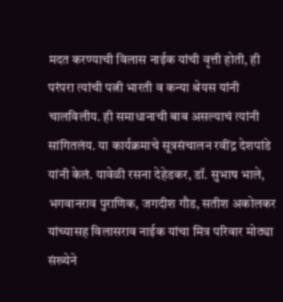मदत करण्याची विलास नाईक यांची वृत्ती होती, ही परंपरा त्यांची पत्नी भारती व कन्या श्रेयस यांनी चालविलीय. ही समाधानाची बाब असल्याचं त्यांनी सांगितलंय. या कार्यक्रमाचे सूत्रसंचालन रवींद्र देशपांडे यांनी केलं. यावेळी रसना देहेडकर, डॉ. सुभाष भाले, भगवानराव पुराणिक, जगदीश गौड, सतीश अकोलकर यांच्यासह विलासराव नाईक यांचा मित्र परिवार मोठ्या संख्येने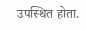उपस्थित होता.